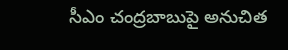సీఎం చంద్రబాబుపై అనుచిత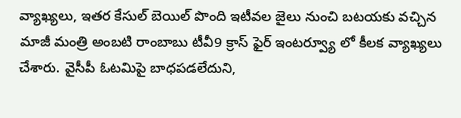వ్యాఖ్యలు, ఇతర కేసుల్ బెయిల్ పొంది ఇటీవల జైలు నుంచి బటయకు వచ్చిన మాజీ మంత్రి అంబటి రాంబాబు టీవీ9 క్రాస్ ఫైర్ ఇంటర్వ్యూ లో కీలక వ్యాఖ్యలు చేశారు. వైసీపీ ఓటమిపై బాధపడలేదుని,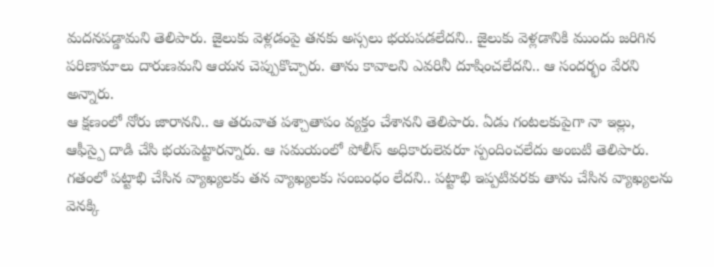మదనపడ్డామని తెలిపారు. జైలుకు వెళ్లడంపై తనకు అస్సలు భయపడలేదని.. జైలుకు వెళ్లడానికి ముందు జరిగిన పరిణామాలు దారుణమని ఆయన చెప్పుకొచ్చారు. తాను కావాలని ఎవరినీ దూషించలేదని.. ఆ సందర్భం వేరని అన్నారు.
ఆ క్షణంలో నోరు జారానని.. ఆ తరువాత పశ్చాతాపం వ్యక్తం చేశానని తెలిపారు. ఏడు గంటలకుపైగా నా ఇల్లు, ఆఫీస్పై దాడి చేసి భయపెట్టారన్నారు. ఆ సమయంలో పోలీస్ అధికారులెవరూ స్పందించలేదు అంబటి తెలిపారు. గతంలో పట్టాభి చేసిన వ్యాఖ్యలకు తన వ్యాఖ్యలకు సంబంధం లేదని.. పట్టాభి ఇప్పటివరకు తాను చేసిన వ్యాఖ్యలను వెనక్కి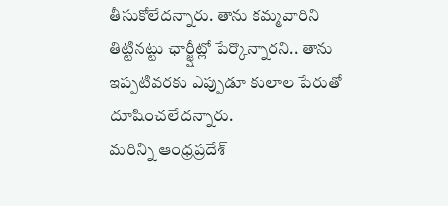తీసుకోలేదన్నారు. తాను కమ్మవారిని తిట్టినట్టు ఛార్జ్షీట్లో పేర్కొన్నారని.. తాను ఇప్పటివరకు ఎప్పుడూ కులాల పేరుతో దూషించలేదన్నారు.
మరిన్ని ఆంధ్రప్రదేశ్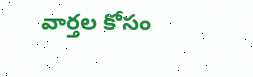వార్తల కోసం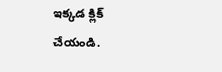ఇక్కడ క్లిక్ చేయండి.